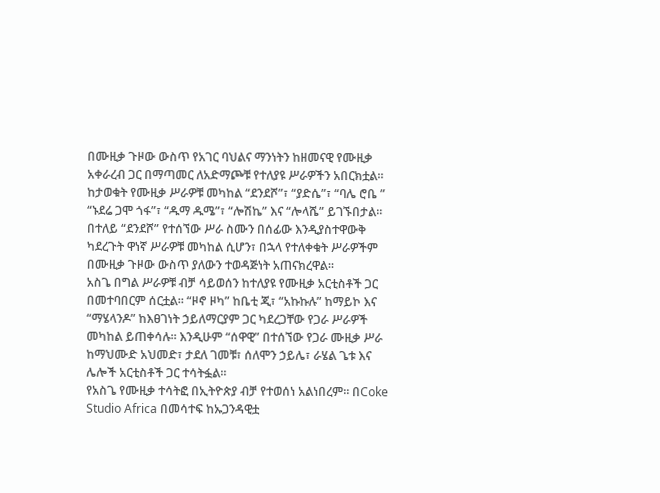በሙዚቃ ጉዞው ውስጥ የአገር ባህልና ማንነትን ከዘመናዊ የሙዚቃ አቀራረብ ጋር በማጣመር ለአድማጮቹ የተለያዩ ሥራዎችን አበርክቷል።
ከታወቁት የሙዚቃ ሥራዎቹ መካከል “ደንደሾ”፣ “ያድሴ”፣ “ባሌ ሮቤ ” “ኑደሬ ጋሞ ጎፋ”፣ “ዱማ ዱሜ”፣ “ሎሽኬ” እና “ሎላሼ” ይገኙበታል።
በተለይ “ደንደሾ” የተሰኘው ሥራ ስሙን በሰፊው እንዲያስተዋውቅ ካደረጉት ዋነኛ ሥራዎቹ መካከል ሲሆን፣ በኋላ የተለቀቁት ሥራዎችም በሙዚቃ ጉዞው ውስጥ ያለውን ተወዳጅነት አጠናክረዋል።
አስጌ በግል ሥራዎቹ ብቻ ሳይወሰን ከተለያዩ የሙዚቃ አርቲስቶች ጋር በመተባበርም ሰርቷል። “ዞኖ ዞካ” ከቤቲ ጂ፣ “አኩኩሉ” ከማይኮ እና “ማሄላንዶ” ከእፀገነት ኃይለማርያም ጋር ካደረጋቸው የጋራ ሥራዎች መካከል ይጠቀሳሉ። እንዲሁም “ሰዋዊ” በተሰኘው የጋራ ሙዚቃ ሥራ ከማህሙድ አህመድ፣ ታደለ ገመቹ፣ ሰለሞን ኃይሌ፣ ራሄል ጌቱ እና ሌሎች አርቲስቶች ጋር ተሳትፏል።
የአስጌ የሙዚቃ ተሳትፎ በኢትዮጵያ ብቻ የተወሰነ አልነበረም። በCoke Studio Africa በመሳተፍ ከኡጋንዳዊቷ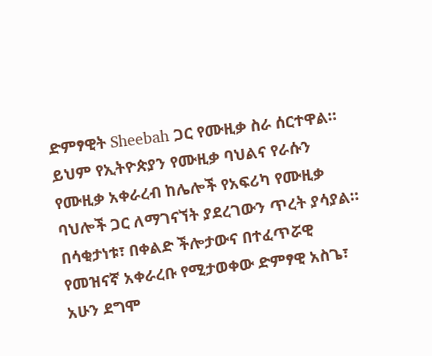ድምፃዊት Sheebah ጋር የሙዚቃ ስራ ሰርተዋል። ይህም የኢትዮጵያን የሙዚቃ ባህልና የራሱን የሙዚቃ አቀራረብ ከሌሎች የአፍሪካ የሙዚቃ ባህሎች ጋር ለማገናኘት ያደረገውን ጥረት ያሳያል።
በሳቂታነቱ፣ በቀልድ ችሎታውና በተፈጥሯዊ የመዝናኛ አቀራረቡ የሚታወቀው ድምፃዊ አስጌ፣ አሁን ደግሞ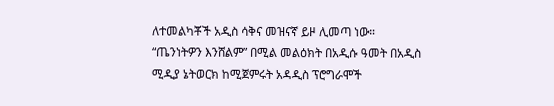ለተመልካቾች አዲስ ሳቅና መዝናኛ ይዞ ሊመጣ ነው።
“ጤንነትዎን እንሸልም” በሚል መልዕክት በአዲሱ ዓመት በአዲስ ሚዲያ ኔትወርክ ከሚጀምሩት አዳዲስ ፕሮግራሞች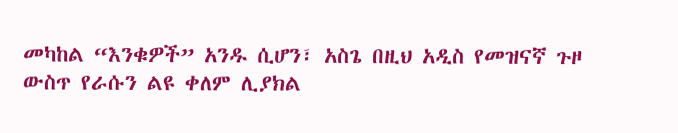መካከል “እንቁዎች” አንዱ ሲሆን፣ አስጌ በዚህ አዲስ የመዝናኛ ጉዞ ውስጥ የራሱን ልዩ ቀለም ሊያክል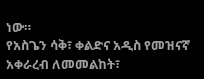ነው።
የአስጌን ሳቅ፣ ቀልድና አዲስ የመዝናኛ አቀራረብ ለመመልከት፣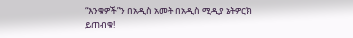“እንቁዎች”ን በአዲስ አመት በአዲስ ሚዲያ ኔትዎርክ ይጠብቁ!